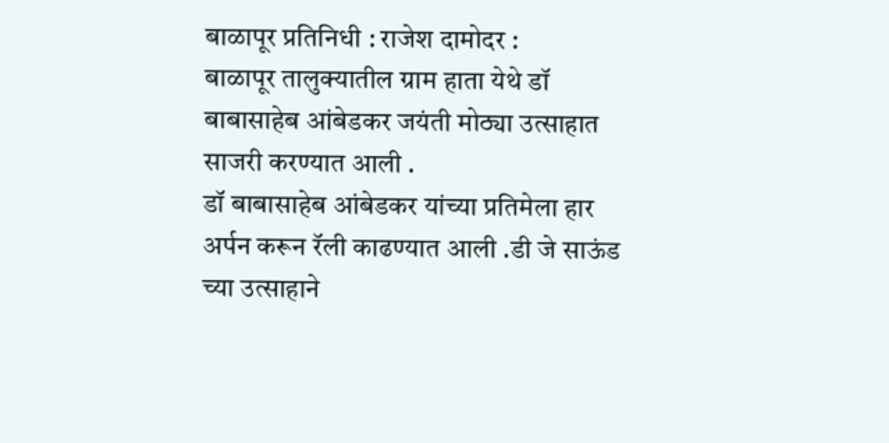बाळापूर प्रतिनिधी : राजेश दामोदर :
बाळापूर तालुक्यातील ग्राम हाता येथे डॉ बाबासाहेब आंबेडकर जयंती मोठ्या उत्साहात साजरी करण्यात आली .
डॉ बाबासाहेब आंबेडकर यांच्या प्रतिमेला हार अर्पन करून रॅली काढण्यात आली .डी जे साऊंड च्या उत्साहाने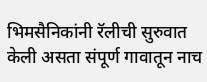भिमसैनिकांनी रॅलीची सुरुवात केली असता संपूर्ण गावातून नाच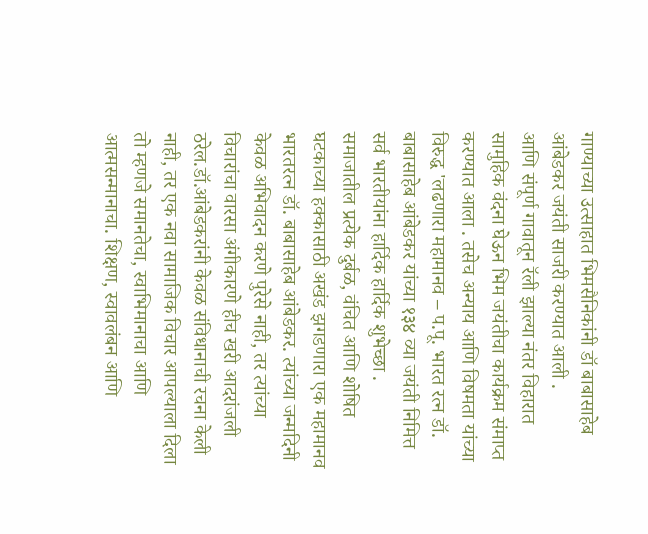गाण्याच्या उत्साहात भिमसैनिकांनी डॉ बाबासाहेब आंबेडकर जयंती साजरी करण्यात आली .
आणि संपूर्ण गावातून रॅली झाल्या नंतर विहारात सामुहिक वंदना घेऊन भिम जयंतीचा कार्यक्रम संमाप्त करण्यात आला . तसेच अन्याय आणि विषमता यांच्या विरुद्ध 'लढणारा महामानव – प.पू. भारत रत्न डॉ. बाबासाहेब आंबेडकर यांच्या १३४ व्या जयंती निमित्त सर्व भारतीयांना हार्दिक हार्दिक शुभेच्छा .
समाजातील प्रत्येक दुर्बळ, वंचित आणि शोषित घटकाच्या हक्कासाठी अखंड झगडणारा एक महामानव भारतरत्न डॉ. बाबासाहेब आंबेडकर. त्यांच्या जन्मदिनी केवळ अभिवादन करणे पुरेसे नाही, तर त्यांच्या विचारांचा वारसा अंगीकारणे हीच खरी आदरांजली ठरेल.डॉ.आंबेडकरांनी केवळ संविधानाची रचना केली नाही, तर एक नवा सामाजिक विचार आपल्याला दिला तो म्हणजे समानतेचा, स्वाभिमानाचा आणि आत्मसन्मानाचा. शिक्षण, स्वावलंबन आणि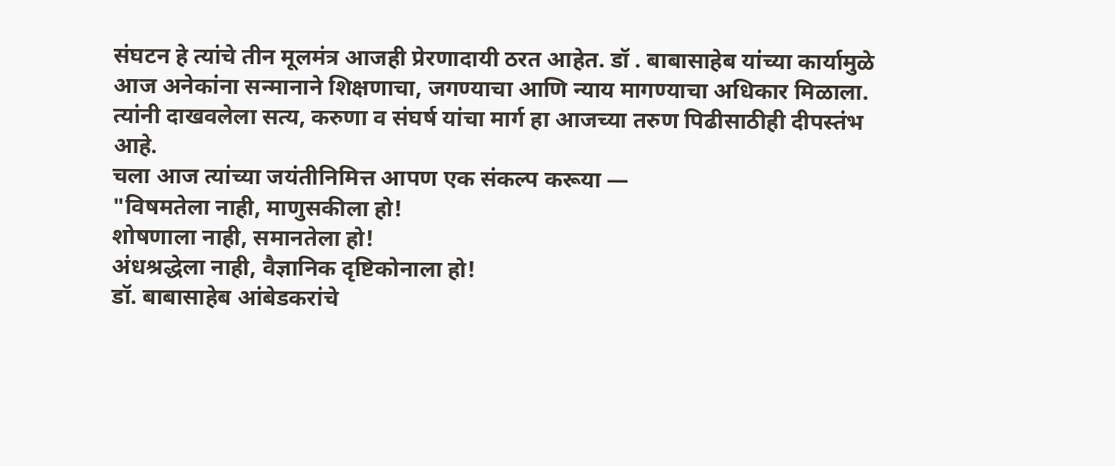संघटन हे त्यांचे तीन मूलमंत्र आजही प्रेरणादायी ठरत आहेत. डॉ . बाबासाहेब यांच्या कार्यामुळे आज अनेकांना सन्मानाने शिक्षणाचा, जगण्याचा आणि न्याय मागण्याचा अधिकार मिळाला. त्यांनी दाखवलेला सत्य, करुणा व संघर्ष यांचा मार्ग हा आजच्या तरुण पिढीसाठीही दीपस्तंभ आहे.
चला आज त्यांच्या जयंतीनिमित्त आपण एक संकल्प करूया —
"विषमतेला नाही, माणुसकीला हो!
शोषणाला नाही, समानतेला हो!
अंधश्रद्धेला नाही, वैज्ञानिक दृष्टिकोनाला हो!
डॉ. बाबासाहेब आंबेडकरांचे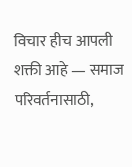विचार हीच आपली शक्ती आहे — समाज परिवर्तनासाठी,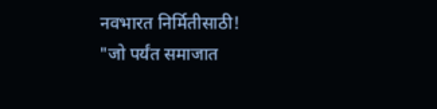नवभारत निर्मितीसाठी!
"जो पर्यंत समाजात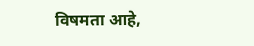विषमता आहे,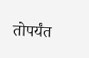तोपर्यंत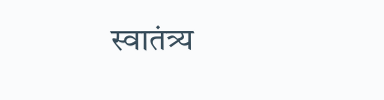स्वातंत्र्य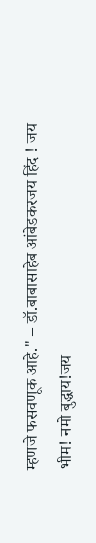म्हणजे फसवणूक आहे." – डॉ.बाबासाहेब आंबेडकरजय हिंद ! जय भीम! नमो बुद्धाय!जय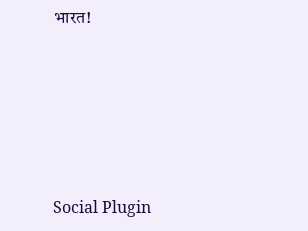भारत!





Social Plugin